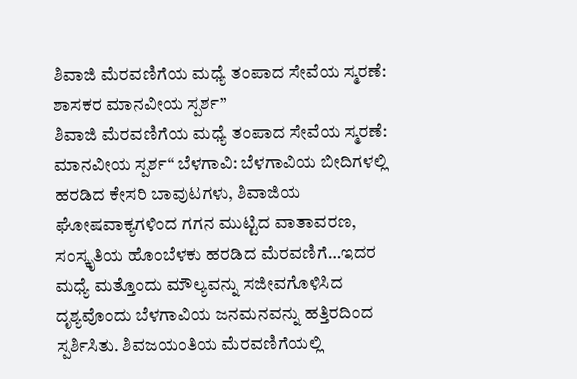ಶಿವಾಜಿ ಮೆರವಣಿಗೆಯ ಮಧ್ಯೆ ತಂಪಾದ ಸೇವೆಯ ಸ್ಮರಣೆ: ಶಾಸಕರ ಮಾನವೀಯ ಸ್ಪರ್ಶ”
ಶಿವಾಜಿ ಮೆರವಣಿಗೆಯ ಮಧ್ಯೆ ತಂಪಾದ ಸೇವೆಯ ಸ್ಮರಣೆ: ಮಾನವೀಯ ಸ್ಪರ್ಶ“ ಬೆಳಗಾವಿ: ಬೆಳಗಾವಿಯ ಬೀದಿಗಳಲ್ಲಿ ಹರಡಿದ ಕೇಸರಿ ಬಾವುಟಗಳು, ಶಿವಾಜಿಯ ಘೋಷವಾಕ್ಯಗಳಿಂದ ಗಗನ ಮುಟ್ಟಿದ ವಾತಾವರಣ, ಸಂಸ್ಕೃತಿಯ ಹೊಂಬೆಳಕು ಹರಡಿದ ಮೆರವಣಿಗೆ…ಇದರ ಮಧ್ಯೆ ಮತ್ತೊಂದು ಮೌಲ್ಯವನ್ನು ಸಜೀವಗೊಳಿಸಿದ ದೃಶ್ಯವೊಂದು ಬೆಳಗಾವಿಯ ಜನಮನವನ್ನು ಹತ್ತಿರದಿಂದ ಸ್ಪರ್ಶಿಸಿತು. ಶಿವಜಯಂತಿಯ ಮೆರವಣಿಗೆಯಲ್ಲಿ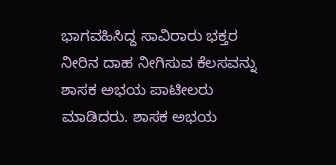ಭಾಗವಹಿಸಿದ್ದ ಸಾವಿರಾರು ಭಕ್ತರ ನೀರಿನ ದಾಹ ನೀಗಿಸುವ ಕೆಲಸವನ್ನು ಶಾಸಕ ಅಭಯ ಪಾಟೀಲರು ಮಾಡಿದರು. ಶಾಸಕ ಅಭಯ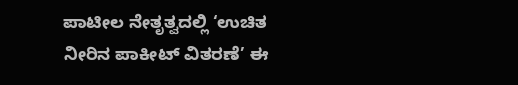ಪಾಟೀಲ ನೇತೃತ್ವದಲ್ಲಿ ‘ಉಚಿತ ನೀರಿನ ಪಾಕೀಟ್ ವಿತರಣೆ’ ಈ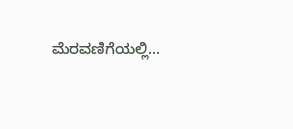ಮೆರವಣಿಗೆಯಲ್ಲಿ…